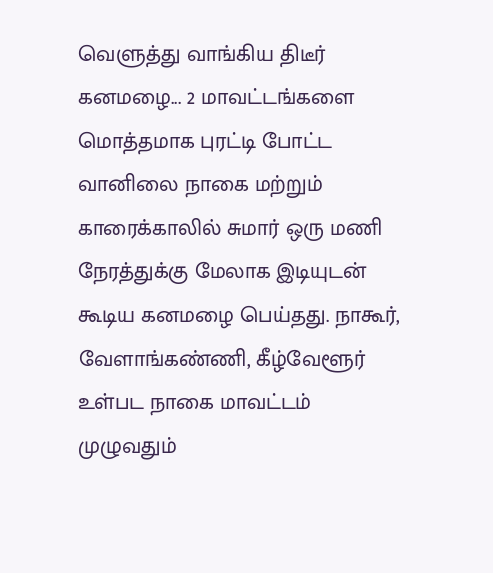வெளுத்து வாங்கிய திடீர் கனமழை... 2 மாவட்டங்களை மொத்தமாக புரட்டி போட்ட வானிலை நாகை மற்றும் காரைக்காலில் சுமார் ஒரு மணி நேரத்துக்கு மேலாக இடியுடன் கூடிய கனமழை பெய்தது. நாகூர், வேளாங்கண்ணி, கீழ்வேளூர் உள்பட நாகை மாவட்டம் முழுவதும்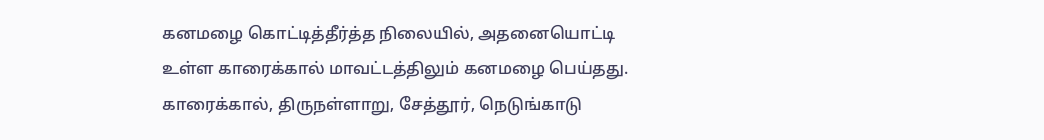கனமழை கொட்டித்தீர்த்த நிலையில், அதனையொட்டி உள்ள காரைக்கால் மாவட்டத்திலும் கனமழை பெய்தது. காரைக்கால், திருநள்ளாறு, சேத்தூர், நெடுங்காடு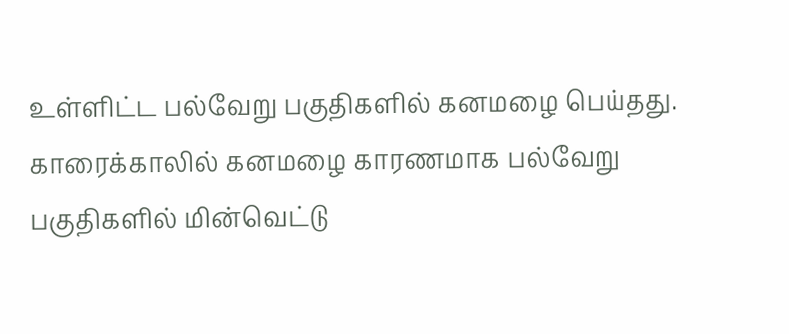உள்ளிட்ட பல்வேறு பகுதிகளில் கனமழை பெய்தது. காரைக்காலில் கனமழை காரணமாக பல்வேறு பகுதிகளில் மின்வெட்டு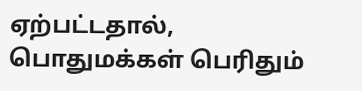ஏற்பட்டதால், பொதுமக்கள் பெரிதும்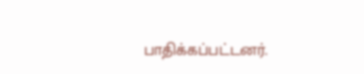பாதிக்கப்பட்டனர்.